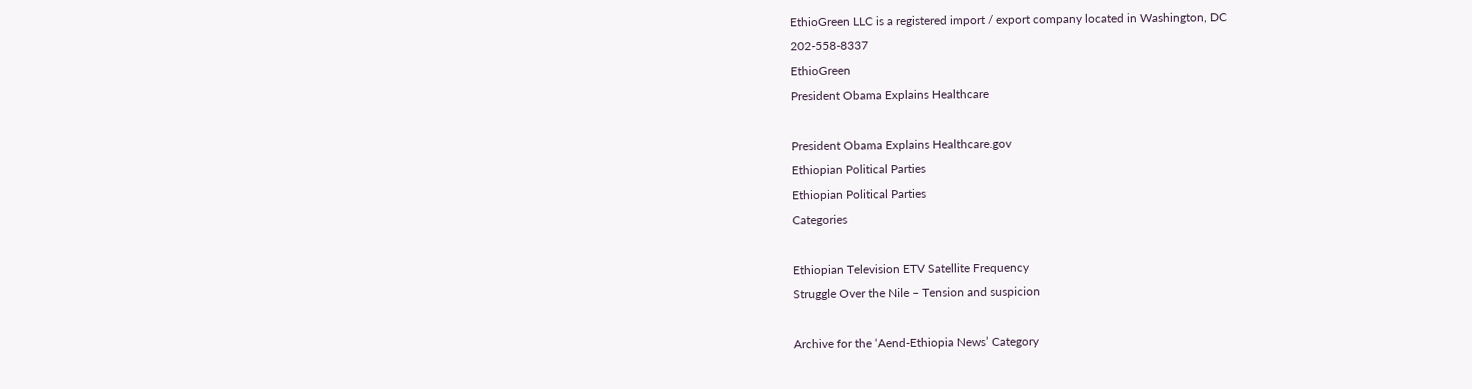EthioGreen LLC is a registered import / export company located in Washington, DC
202-558-8337
EthioGreen
President Obama Explains Healthcare

President Obama Explains Healthcare.gov
Ethiopian Political Parties
Ethiopian Political Parties
Categories

Ethiopian Television ETV Satellite Frequency
Struggle Over the Nile – Tension and suspicion

Archive for the ‘Aend-Ethiopia News’ Category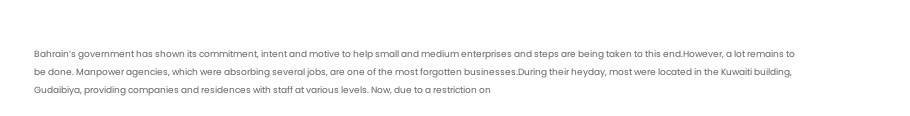Bahrain’s government has shown its commitment, intent and motive to help small and medium enterprises and steps are being taken to this end.However, a lot remains to be done. Manpower agencies, which were absorbing several jobs, are one of the most forgotten businesses.During their heyday, most were located in the Kuwaiti building, Gudaibiya, providing companies and residences with staff at various levels. Now, due to a restriction on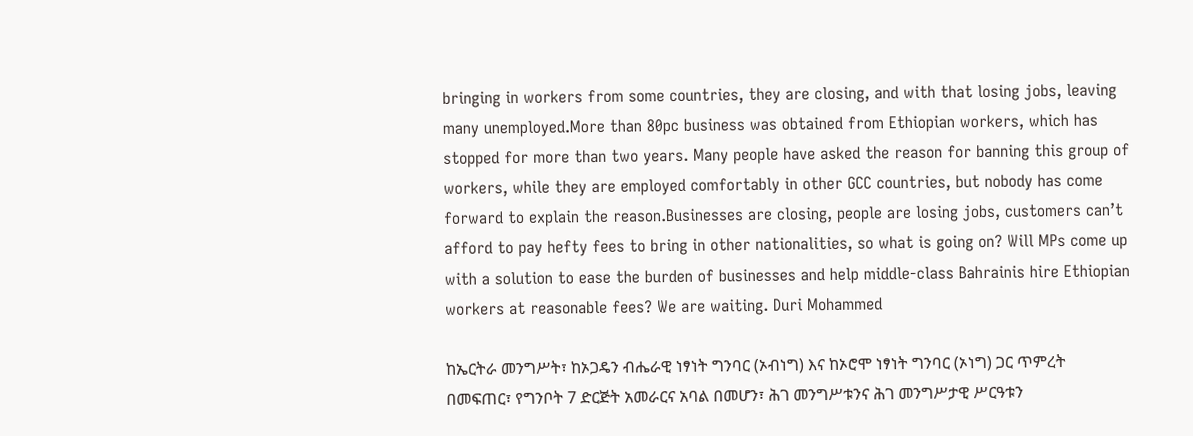bringing in workers from some countries, they are closing, and with that losing jobs, leaving many unemployed.More than 80pc business was obtained from Ethiopian workers, which has stopped for more than two years. Many people have asked the reason for banning this group of workers, while they are employed comfortably in other GCC countries, but nobody has come forward to explain the reason.Businesses are closing, people are losing jobs, customers can’t afford to pay hefty fees to bring in other nationalities, so what is going on? Will MPs come up with a solution to ease the burden of businesses and help middle-class Bahrainis hire Ethiopian workers at reasonable fees? We are waiting. Duri Mohammed

ከኤርትራ መንግሥት፣ ከኦጋዴን ብሔራዊ ነፃነት ግንባር (ኦብነግ) እና ከኦሮሞ ነፃነት ግንባር (ኦነግ) ጋር ጥምረት በመፍጠር፣ የግንቦት 7 ድርጅት አመራርና አባል በመሆን፣ ሕገ መንግሥቱንና ሕገ መንግሥታዊ ሥርዓቱን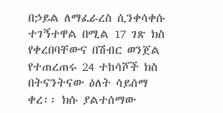በኃይል ለማፈራረስ ሲንቀሳቀሱ ተገኝተዋል በሚል 17 ገጽ ክስ የቀረበባቸውና በሽብር ወንጀል የተጠረጠሩ 24 ተከሳሾች ክስ በትናንትናው ዕለት ሳይሰማ ቀረ፡፡ ክሱ ያልተሰማው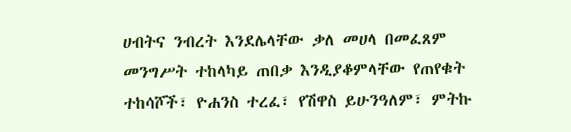ሀብትና ንብረት እንደሌላቸው ቃለ መሀላ በመፈጸም መንግሥት ተከላካይ ጠበቃ እንዲያቆምላቸው የጠየቁት ተከሳሾች፣ ዮሐንስ ተረፈ፣ የሽዋስ ይሁንዓለም፣ ምትኩ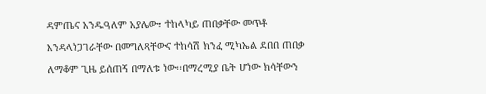ዳምጤና አንዱዓለም አያሌው፣ ተከላካይ ጠበቃቸው መጥቶ እንዳላነጋገራቸው በመግለጻቸውና ተከሳሽ ክንፈ ሚካኤል ደበበ ጠበቃ ለማቆም ጊዜ ይሰጠኝ በማለቱ ነው፡፡በማረሚያ ቤት ሆነው ክሳቸውን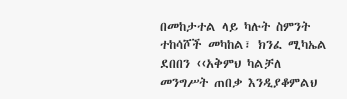በመከታተል ላይ ካሉት ስምንት ተከሳሾች መካከል፣ ክንፈ ሚካኤል ደበበን ‹‹አቅምህ ካልቻለ መንግሥት ጠበቃ እንዲያቆምልህ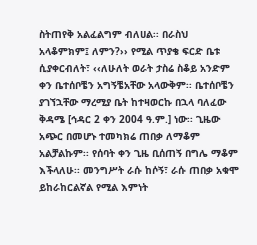ስትጠየቅ አልፈልግም ብለሀል፡፡ በራስህ አላቆምክም፤ ለምን?›› የሚል ጥያቄ ፍርድ ቤቱ ሲያቀርብለት፣ ‹‹ለሁለት ወራት ታስሬ ስቆይ አንድም ቀን ቤተሰቦቼን አግኝቼአቸው አላውቅም፡፡ ቤተሰቦቼን ያገኘኋቸው ማረሚያ ቤት ከተዛወርኩ በኋላ ባለፈው ቅዳሜ [ኅዳር 2 ቀን 2004 ዓ.ም.] ነው፡፡ ጊዜው አጭር በመሆኑ ተመካክሬ ጠበቃ ለማቆም አልቻልኩም፡፡ የሰባት ቀን ጊዜ ቢሰጠኝ በግሌ ማቆም እችላለሁ፡፡ መንግሥት ራሱ ከሶኝ፣ ራሱ ጠበቃ አቁሞ ይከራከርልኛል የሚል እምነት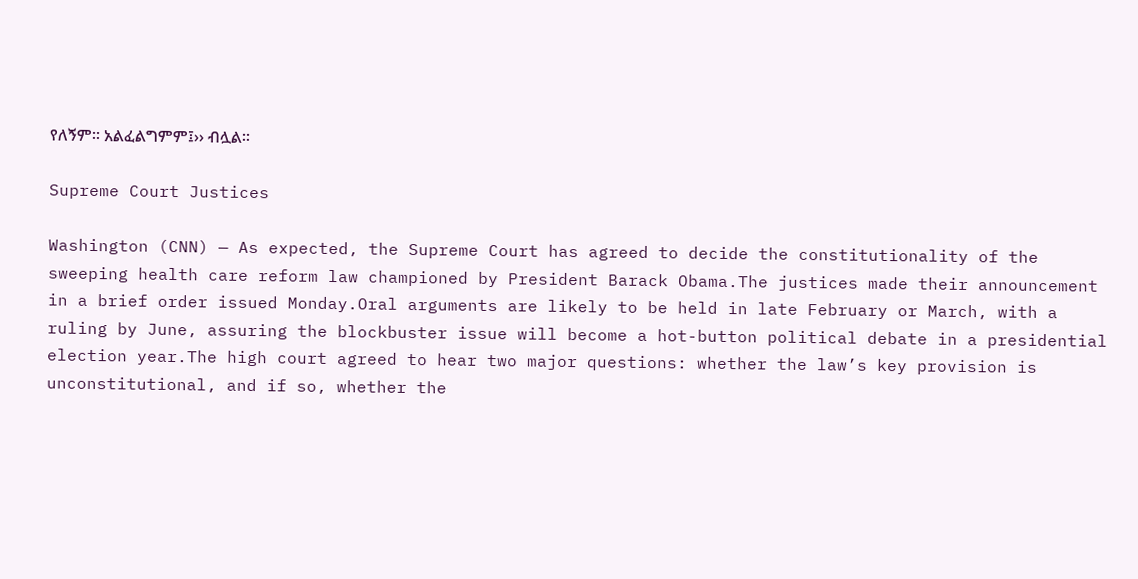የለኝም፡፡ አልፈልግምም፤›› ብሏል፡፡

Supreme Court Justices

Washington (CNN) — As expected, the Supreme Court has agreed to decide the constitutionality of the sweeping health care reform law championed by President Barack Obama.The justices made their announcement in a brief order issued Monday.Oral arguments are likely to be held in late February or March, with a ruling by June, assuring the blockbuster issue will become a hot-button political debate in a presidential election year.The high court agreed to hear two major questions: whether the law’s key provision is unconstitutional, and if so, whether the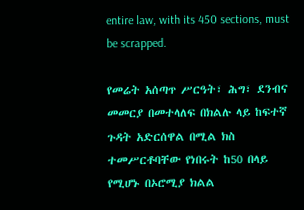entire law, with its 450 sections, must be scrapped.

የመሬት አሰጣጥ ሥርዓት፣ ሕግ፣ ደንብና መመርያ በመተላለፍ በክልሉ ላይ ከፍተኛ ጉዳት አድርሰዋል በሚል ክስ ተመሥርቶባቸው የነበሩት ከ50 በላይ የሚሆኑ በኦሮሚያ ክልል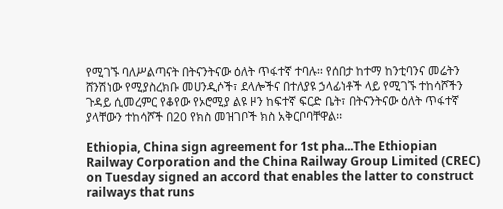የሚገኙ ባለሥልጣናት በትናንትናው ዕለት ጥፋተኛ ተባሉ፡፡ የሰበታ ከተማ ከንቲባንና መሬትን ሸንሽነው የሚያስረክቡ መሀንዲሶች፣ ደላሎችና በተለያዩ ኃላፊነቶች ላይ የሚገኙ ተከሳሾችን ጉዳይ ሲመረምር የቆየው የኦሮሚያ ልዩ ዞን ከፍተኛ ፍርድ ቤት፣ በትናንትናው ዕለት ጥፋተኛ ያላቸውን ተከሳሾች በ20 የክስ መዝገቦች ክስ አቅርቦባቸዋል፡፡

Ethiopia, China sign agreement for 1st pha...The Ethiopian Railway Corporation and the China Railway Group Limited (CREC) on Tuesday signed an accord that enables the latter to construct railways that runs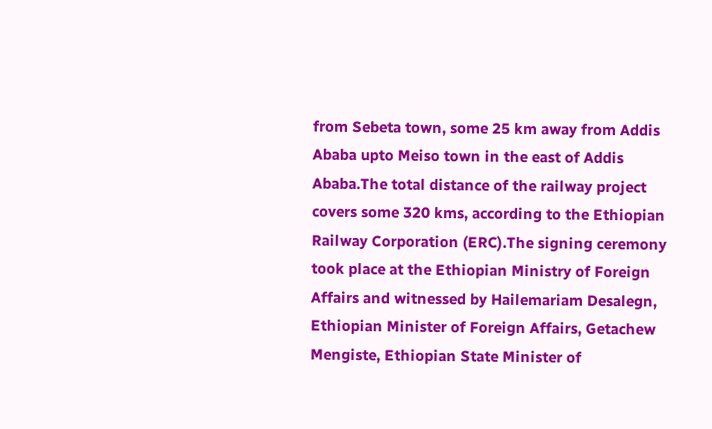from Sebeta town, some 25 km away from Addis Ababa upto Meiso town in the east of Addis Ababa.The total distance of the railway project covers some 320 kms, according to the Ethiopian Railway Corporation (ERC).The signing ceremony took place at the Ethiopian Ministry of Foreign Affairs and witnessed by Hailemariam Desalegn, Ethiopian Minister of Foreign Affairs, Getachew Mengiste, Ethiopian State Minister of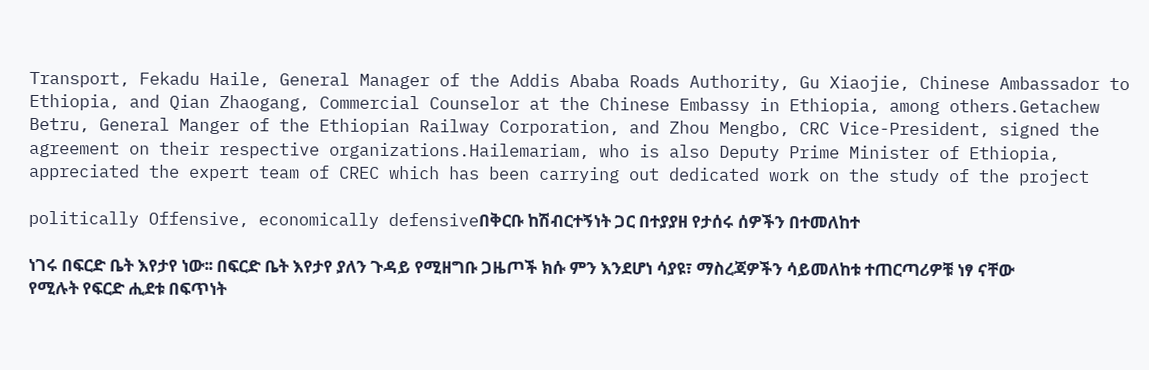Transport, Fekadu Haile, General Manager of the Addis Ababa Roads Authority, Gu Xiaojie, Chinese Ambassador to Ethiopia, and Qian Zhaogang, Commercial Counselor at the Chinese Embassy in Ethiopia, among others.Getachew Betru, General Manger of the Ethiopian Railway Corporation, and Zhou Mengbo, CRC Vice-President, signed the agreement on their respective organizations.Hailemariam, who is also Deputy Prime Minister of Ethiopia, appreciated the expert team of CREC which has been carrying out dedicated work on the study of the project

politically Offensive, economically defensiveበቅርቡ ከሽብርተኝነት ጋር በተያያዘ የታሰሩ ሰዎችን በተመለከተ

ነገሩ በፍርድ ቤት እየታየ ነው፡፡ በፍርድ ቤት እየታየ ያለን ጉዳይ የሚዘግቡ ጋዜጦች ክሱ ምን እንደሆነ ሳያዩ፣ ማስረጃዎችን ሳይመለከቱ ተጠርጣሪዎቹ ነፃ ናቸው የሚሉት የፍርድ ሒደቱ በፍጥነት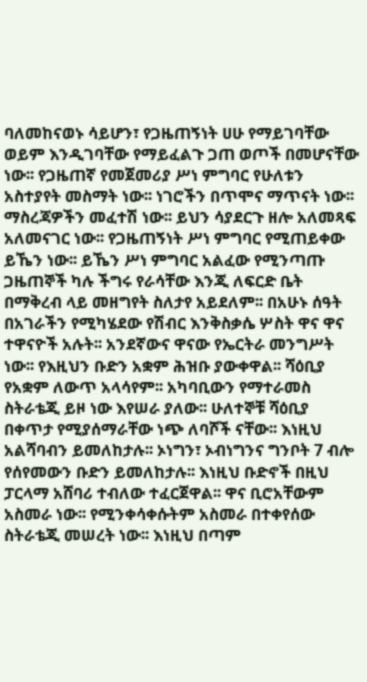ባለመከናወኑ ሳይሆን፣ የጋዜጠኝነት ሀሁ የማይገባቸው ወይም እንዲገባቸው የማይፈልጉ ጋጠ ወጦች በመሆናቸው ነው፡፡ የጋዜጠኛ የመጀመሪያ ሥነ ምግባር የሁለቱን አስተያየት መስማት ነው፡፡ ነገሮችን በጥሞና ማጥናት ነው፡፡ ማስረጃዎችን መፈተሽ ነው፡፡ ይህን ሳያደርጉ ዘሎ አለመጻፍ አለመናገር ነው፡፡ የጋዜጠኝነት ሥነ ምግባር የሚጠይቀው ይኼን ነው፡፡ ይኼን ሥነ ምግባር አልፈው የሚንጣጡ ጋዜጠኞች ካሉ ችግሩ የራሳቸው እንጂ ለፍርድ ቤት በማቅረብ ላይ መዘግየት ስለታየ አይደለም፡፡ በአሁኑ ሰዓት በአገራችን የሚካሄደው የሽብር እንቅስቃሴ ሦስት ዋና ዋና ተዋናዮች አሉት፡፡ አንደኛውና ዋናው የኤርትራ መንግሥት ነው፡፡ የእዚህን ቡድን አቋም ሕዝቡ ያውቀዋል፡፡ ሻዕቢያ የአቋም ለውጥ አላሳየም፡፡ አካባቢውን የማተራመስ ስትራቴጂ ይዞ ነው እየሠራ ያለው፡፡ ሁለተኞቹ ሻዕቢያ በቀጥታ የሚያሰማራቸው ነጭ ለባሾች ናቸው፡፡ እነዚህ አልሻባብን ይመለከታሉ፡፡ ኦነግን፣ ኦብነግንና ግንቦት 7 ብሎ የሰየመውን ቡድን ይመለከታሉ፡፡ እነዚህ ቡድኖች በዚህ ፓርላማ አሸባሪ ተብለው ተፈርጀዋል፡፡ ዋና ቢሮአቸውም አስመራ ነው፡፡ የሚንቀሳቀሱትም አስመራ በተቀየሰው ስትራቴጂ መሠረት ነው፡፡ እነዚህ በጣም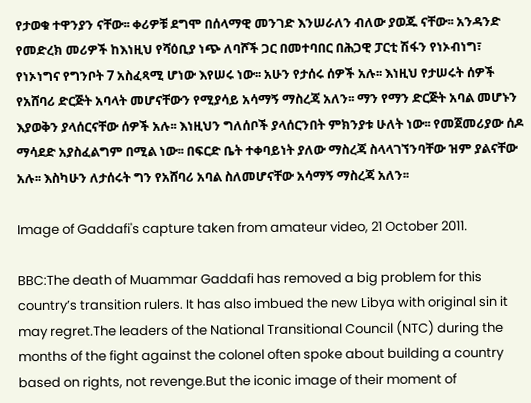የታወቁ ተዋንያን ናቸው፡፡ ቀሪዎቹ ደግሞ በሰላማዊ መንገድ እንሠራለን ብለው ያወጁ ናቸው፡፡ አንዳንድ የመድረክ መሪዎች ከእነዚህ የሻዕቢያ ነጭ ለባሾች ጋር በመተባበር በሕጋዊ ፓርቲ ሽፋን የነኦብነግ፣ የነኦነግና የግንቦት 7 አስፈጻሚ ሆነው እየሠሩ ነው፡፡ አሁን የታሰሩ ሰዎች አሉ፡፡ እነዚህ የታሠሩት ሰዎች የአሸባሪ ድርጅት አባላት መሆናቸውን የሚያሳይ አሳማኝ ማስረጃ አለን፡፡ ማን የማን ድርጅት አባል መሆኑን እያወቅን ያላሰርናቸው ሰዎች አሉ፡፡ እነዚህን ግለሰቦች ያላሰርንበት ምክንያቱ ሁለት ነው፡፡ የመጀመሪያው ሰዶ ማሳደድ አያስፈልግም በሚል ነው፡፡ በፍርድ ቤት ተቀባይነት ያለው ማስረጃ ስላላገኘንባቸው ዝም ያልናቸው አሉ፡፡ እስካሁን ለታሰሩት ግን የአሸባሪ አባል ስለመሆናቸው አሳማኝ ማስረጃ አለን፡፡

Image of Gaddafi's capture taken from amateur video, 21 October 2011.

BBC:The death of Muammar Gaddafi has removed a big problem for this country’s transition rulers. It has also imbued the new Libya with original sin it may regret.The leaders of the National Transitional Council (NTC) during the months of the fight against the colonel often spoke about building a country based on rights, not revenge.But the iconic image of their moment of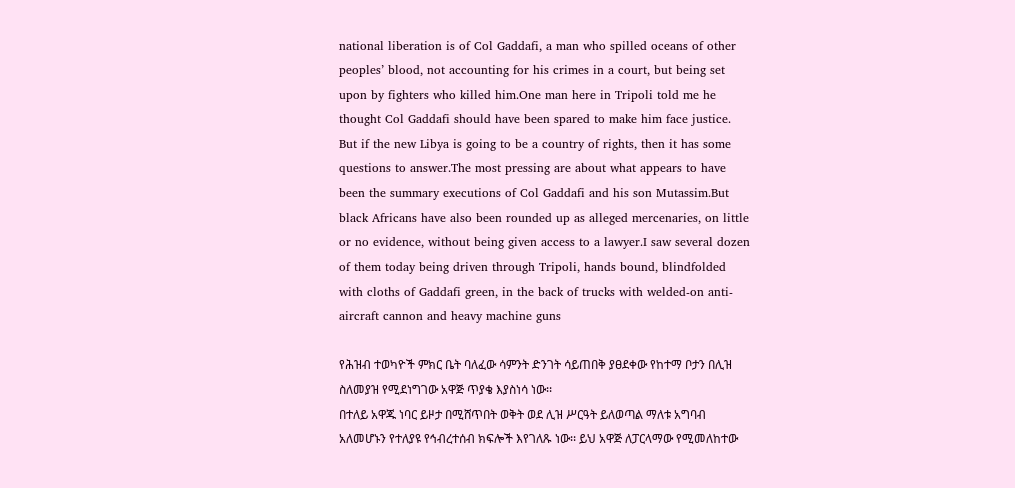national liberation is of Col Gaddafi, a man who spilled oceans of other peoples’ blood, not accounting for his crimes in a court, but being set upon by fighters who killed him.One man here in Tripoli told me he thought Col Gaddafi should have been spared to make him face justice.   But if the new Libya is going to be a country of rights, then it has some questions to answer.The most pressing are about what appears to have been the summary executions of Col Gaddafi and his son Mutassim.But black Africans have also been rounded up as alleged mercenaries, on little or no evidence, without being given access to a lawyer.I saw several dozen of them today being driven through Tripoli, hands bound, blindfolded with cloths of Gaddafi green, in the back of trucks with welded-on anti-aircraft cannon and heavy machine guns

የሕዝብ ተወካዮች ምክር ቤት ባለፈው ሳምንት ድንገት ሳይጠበቅ ያፀደቀው የከተማ ቦታን በሊዝ ስለመያዝ የሚደነግገው አዋጅ ጥያቄ እያስነሳ ነው፡፡
በተለይ አዋጁ ነባር ይዞታ በሚሸጥበት ወቅት ወደ ሊዝ ሥርዓት ይለወጣል ማለቱ አግባብ አለመሆኑን የተለያዩ የኅብረተሰብ ክፍሎች እየገለጹ ነው፡፡ ይህ አዋጅ ለፓርላማው የሚመለከተው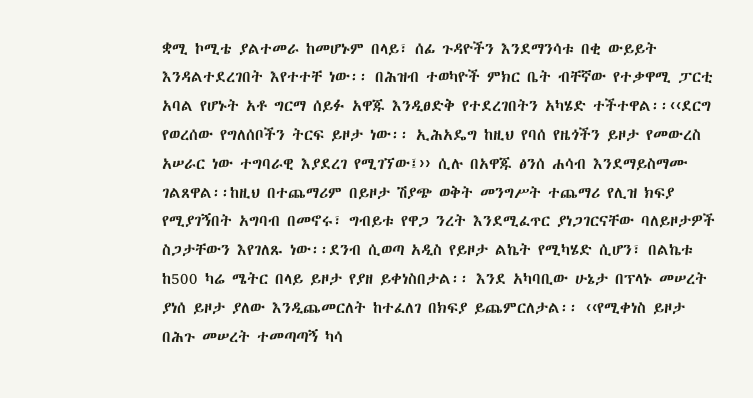ቋሚ ኮሚቴ ያልተመራ ከመሆኑም በላይ፣ ሰፊ ጉዳዮችን እንደማንሳቱ በቂ ውይይት እንዳልተደረገበት እየተተቸ ነው፡፡ በሕዝብ ተወካዮች ምክር ቤት ብቸኛው የተቃዋሚ ፓርቲ አባል የሆኑት አቶ ግርማ ሰይፉ አዋጁ እንዲፀድቅ የተደረገበትን አካሄድ ተችተዋል፡፡‹‹ደርግ የወረሰው የግለሰቦችን ትርፍ ይዞታ ነው፡፡ ኢሕአዴግ ከዚህ የባሰ የዜጎችን ይዞታ የመውረስ አሠራር ነው ተግባራዊ እያደረገ የሚገኘው፤›› ሲሉ በአዋጁ ፅንሰ ሐሳብ እንደማይስማሙ ገልጸዋል፡፡ከዚህ በተጨማሪም በይዞታ ሽያጭ ወቅት መንግሥት ተጨማሪ የሊዝ ክፍያ የሚያገኝበት አግባብ በመኖሩ፣ ግብይቱ የዋጋ ንረት እንደሚፈጥር ያነጋገርናቸው ባለይዞታዎች ስጋታቸውን እየገለጹ ነው፡፡ደንብ ሲወጣ አዲስ የይዞታ ልኬት የሚካሄድ ሲሆን፣ በልኬቱ ከ500 ካሬ ሜትር በላይ ይዞታ የያዘ ይቀነስበታል፡፡ እንደ አካባቢው ሁኔታ በፕላኑ መሠረት ያነሰ ይዞታ ያለው እንዲጨመርለት ከተፈለገ በክፍያ ይጨምርለታል፡፡ ‹‹የሚቀነስ ይዞታ በሕጉ መሠረት ተመጣጣኝ ካሳ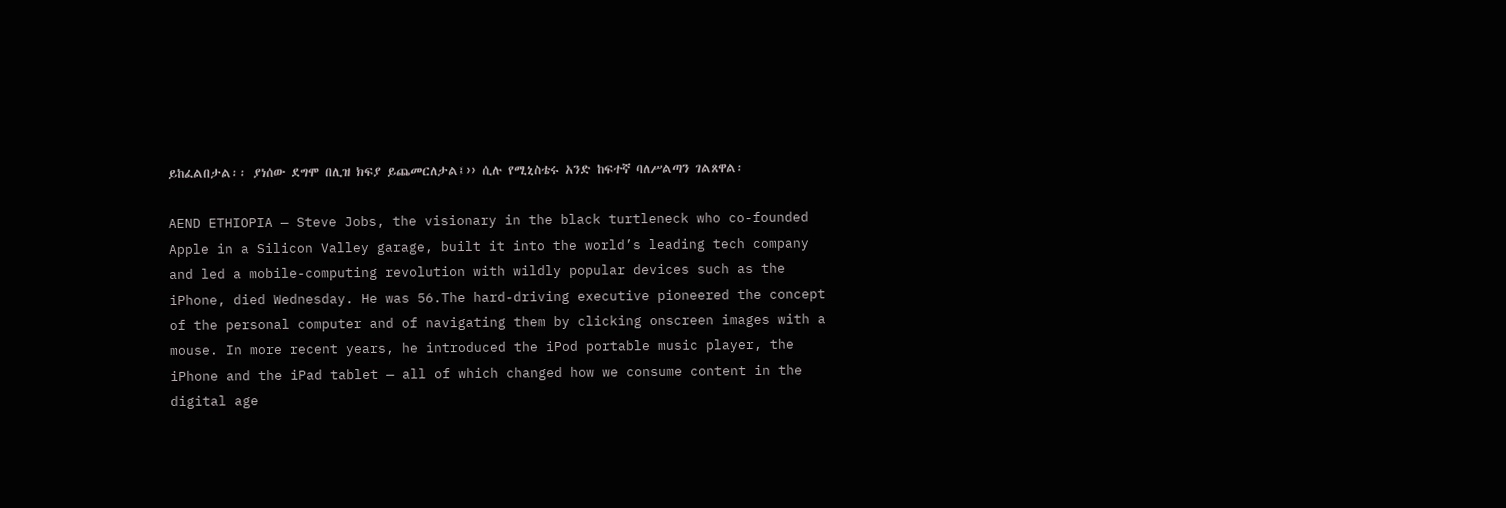ይከፈልበታል፡፡ ያነሰው ደግሞ በሊዝ ክፍያ ይጨመርለታል፤›› ሲሉ የሚኒስቴሩ አንድ ከፍተኛ ባለሥልጣን ገልጸዋል፡

AEND ETHIOPIA — Steve Jobs, the visionary in the black turtleneck who co-founded Apple in a Silicon Valley garage, built it into the world’s leading tech company and led a mobile-computing revolution with wildly popular devices such as the iPhone, died Wednesday. He was 56.The hard-driving executive pioneered the concept of the personal computer and of navigating them by clicking onscreen images with a mouse. In more recent years, he introduced the iPod portable music player, the iPhone and the iPad tablet — all of which changed how we consume content in the digital age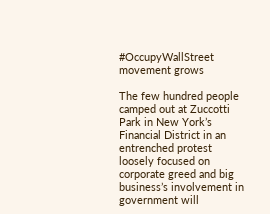#OccupyWallStreet movement grows

The few hundred people camped out at Zuccotti Park in New York’s Financial District in an entrenched protest loosely focused on corporate greed and big business’s involvement in government will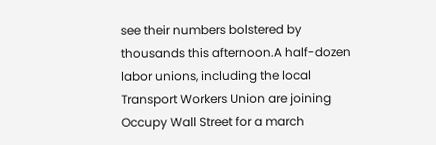see their numbers bolstered by thousands this afternoon.A half-dozen labor unions, including the local Transport Workers Union are joining Occupy Wall Street for a march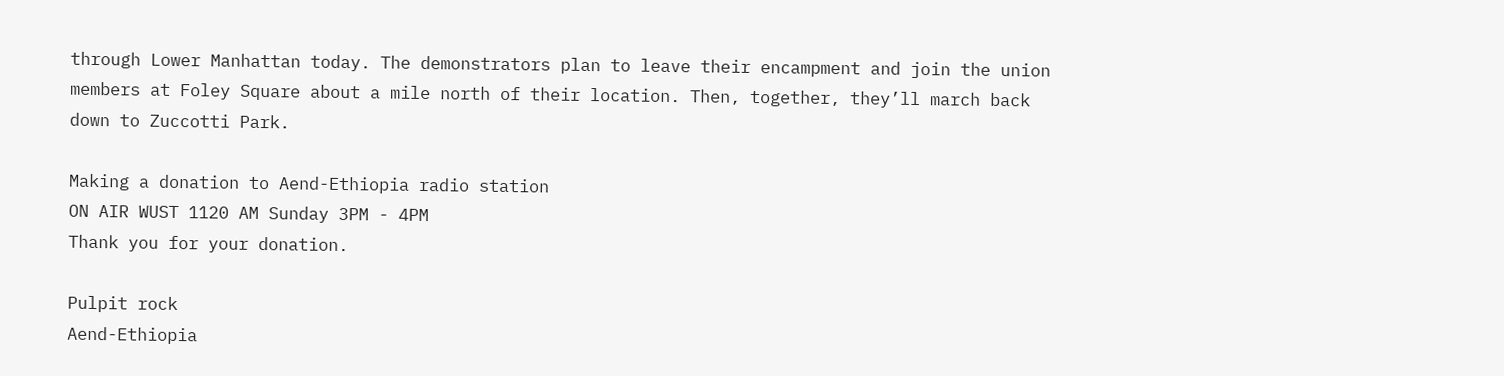through Lower Manhattan today. The demonstrators plan to leave their encampment and join the union members at Foley Square about a mile north of their location. Then, together, they’ll march back down to Zuccotti Park.

Making a donation to Aend-Ethiopia radio station
ON AIR WUST 1120 AM Sunday 3PM - 4PM
Thank you for your donation.

Pulpit rock
Aend-Ethiopia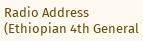Radio Address (Ethiopian 4th General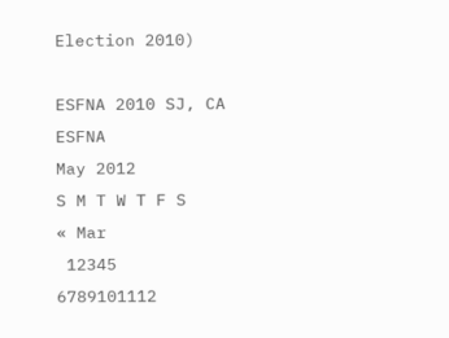Election 2010)

ESFNA 2010 SJ, CA
ESFNA
May 2012
S M T W T F S
« Mar
 12345
6789101112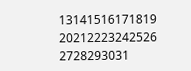13141516171819
20212223242526
2728293031